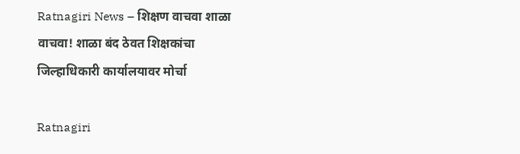Ratnagiri News – शिक्षण वाचवा शाळा वाचवा! शाळा बंद ठेवत शिक्षकांचा जिल्हाधिकारी कार्यालयावर मोर्चा

Ratnagiri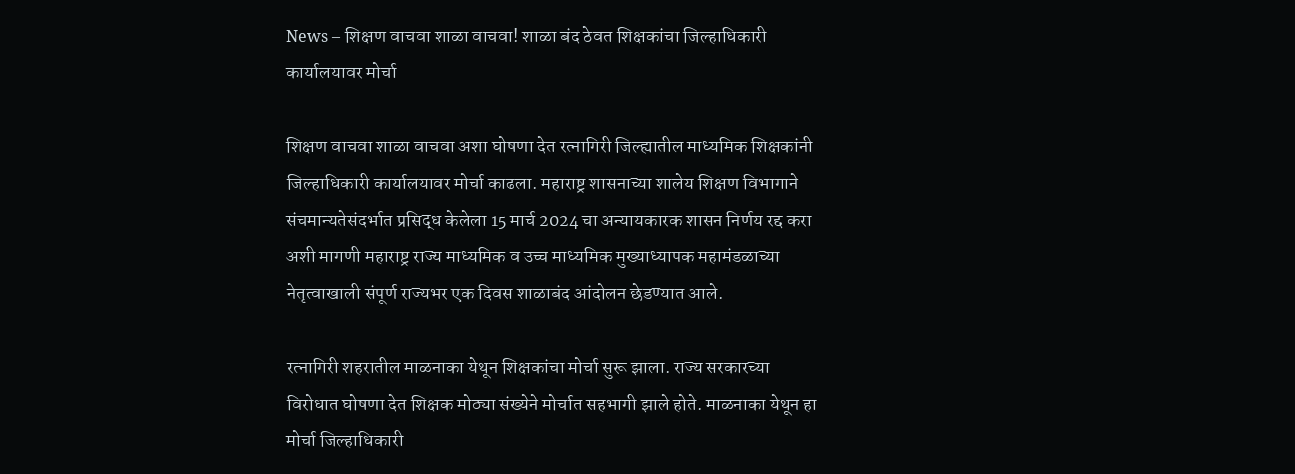News – शिक्षण वाचवा शाळा वाचवा! शाळा बंद ठेवत शिक्षकांचा जिल्हाधिकारी कार्यालयावर मोर्चा

शिक्षण वाचवा शाळा वाचवा अशा घोषणा देत रत्नागिरी जिल्ह्यातील माध्यमिक शिक्षकांनी जिल्हाधिकारी कार्यालयावर मोर्चा काढला. महाराष्ट्र शासनाच्या शालेय शिक्षण विभागाने संचमान्यतेसंदर्भात प्रसिद्ध केलेला 15 मार्च 2024 चा अन्यायकारक शासन निर्णय रद्द करा अशी मागणी महाराष्ट्र राज्य माध्यमिक व उच्च माध्यमिक मुख्याध्यापक महामंडळाच्या नेतृत्वाखाली संपूर्ण राज्यभर एक दिवस शाळाबंद आंदोलन छेडण्यात आले.

रत्नागिरी शहरातील माळनाका येथून शिक्षकांचा मोर्चा सुरू झाला. राज्य सरकारच्या विरोधात घोषणा देत शिक्षक मोठ्या संख्येने मोर्चात सहभागी झाले होते. माळनाका येथून हा मोर्चा जिल्हाधिकारी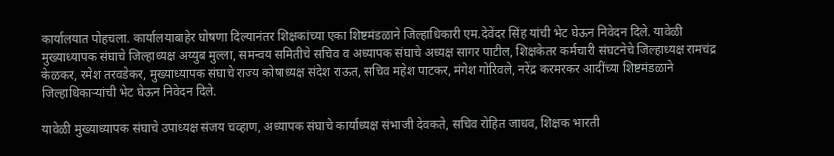कार्यालयात पोहचला. कार्यालयाबाहेर घोषणा दिल्यानंतर शिक्षकांच्या एका शिष्टमंडळाने जिल्हाधिकारी एम.देवेंदर सिंह यांची भेट घेऊन निवेदन दिले. यावेळी मुख्याध्यापक संघाचे जिल्हाध्यक्ष अय्युब मुल्ला, समन्वय समितीचे सचिव व अध्यापक संघाचे अध्यक्ष सागर पाटील, शिक्षकेतर कर्मचारी संघटनेचे जिल्हाध्यक्ष रामचंद्र केळकर, रमेश तरवडेकर, मुख्याध्यापक संघाचे राज्य कोषाध्यक्ष संदेश राऊत, सचिव महेश पाटकर, मंगेश गोरिवले, नरेंद्र करमरकर आदींच्या शिष्टमंडळाने जिल्हाधिकाऱ्यांची भेट घेऊन निवेदन दिले.

यावेळी मुख्याध्यापक संघाचे उपाध्यक्ष संजय चव्हाण, अध्यापक संघाचे कार्याध्यक्ष संभाजी देवकते, सचिव रोहित जाधव, शिक्षक भारती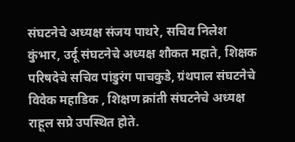संघटनेचे अध्यक्ष संजय पाथरे, सचिव निलेश कुंभार, उर्दू संघटनेचे अध्यक्ष शौकत महाते, शिक्षक परिषदेचे सचिव पांडुरंग पाचकुडे, ग्रंथपाल संघटनेचे विवेक महाडिक , शिक्षण क्रांती संघटनेचे अध्यक्ष राहूल सप्रे उपस्थित होते.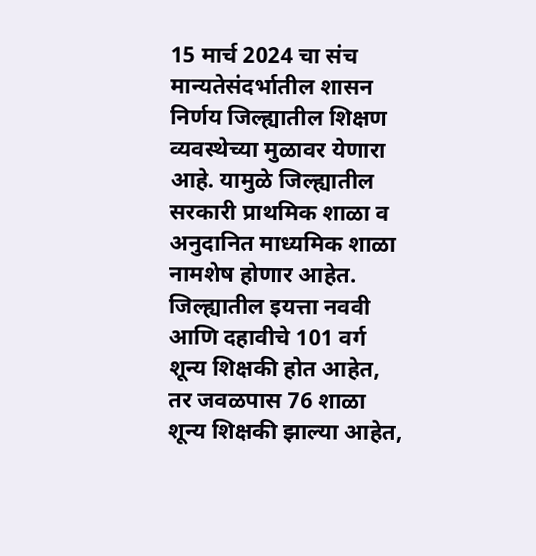15 मार्च 2024 चा संच मान्यतेसंदर्भातील शासन निर्णय जिल्ह्यातील शिक्षण व्यवस्थेच्या मुळावर येणारा आहे. यामुळे जिल्ह्यातील सरकारी प्राथमिक शाळा व अनुदानित माध्यमिक शाळा नामशेष होणार आहेत. जिल्ह्यातील इयत्ता नववी आणि दहावीचे 101 वर्ग शून्य शिक्षकी होत आहेत, तर जवळपास 76 शाळा शून्य शिक्षकी झाल्या आहेत,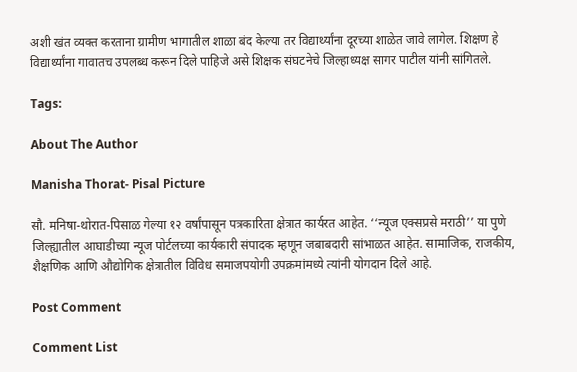अशी खंत व्यक्त करताना ग्रामीण भागातील शाळा बंद केल्या तर विद्यार्थ्यांना दूरच्या शाळेत जावे लागेल. शिक्षण हे विद्यार्थ्यांना गावातच उपलब्ध करून दिले पाहिजे असे शिक्षक संघटनेचे जिल्हाध्यक्ष सागर पाटील यांनी सांगितले.

Tags:

About The Author

Manisha Thorat- Pisal Picture

सौ. मनिषा-थोरात-पिसाळ गेल्या १२ वर्षांपासून पत्रकारिता क्षेत्रात कार्यरत आहेत. ‘‘न्यूज एक्सप्रसे मराठी’’ या पुणे जिल्ह्यातील आघाडीच्या न्यूज पोर्टलच्या कार्यकारी संपादक म्हणून जबाबदारी सांभाळत आहेत. सामाजिक, राजकीय, शैक्षणिक आणि औद्योगिक क्षेत्रातील विविध समाजपयोगी उपक्रमांमध्ये त्यांनी योगदान दिले आहे.

Post Comment

Comment List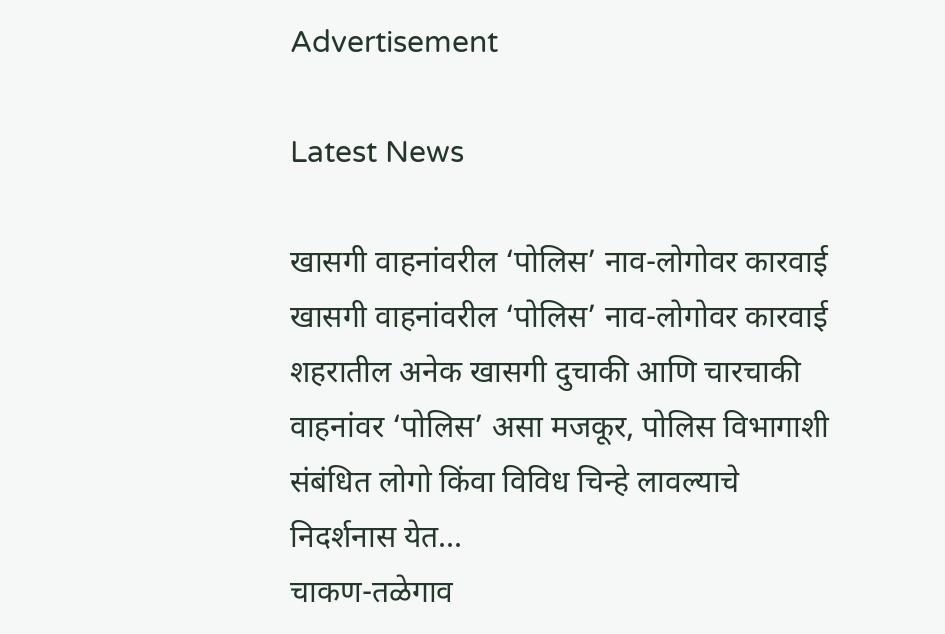Advertisement

Latest News

खासगी वाहनांवरील ‘पोलिस’ नाव-लोगोवर कारवाई खासगी वाहनांवरील ‘पोलिस’ नाव-लोगोवर कारवाई
शहरातील अनेक खासगी दुचाकी आणि चारचाकी वाहनांवर ‘पोलिस’ असा मजकूर, पोलिस विभागाशी संबंधित लोगो किंवा विविध चिन्हे लावल्याचे निदर्शनास येत...
चाकण-तळेगाव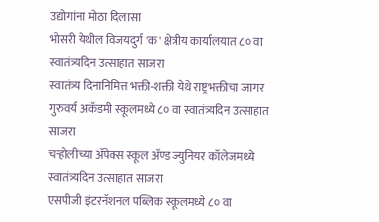उद्योगांना मोठा दिलासा
भोसरी येथील विजयदुर्ग 'क' क्षेत्रीय कार्यालयात ८० वा स्वातंत्र्यदिन उत्साहात साजरा
स्वातंत्र्य दिनानिमित्त भक्ती-शक्ती येथे राष्ट्रभक्तीचा जागर
गुरुवर्य अकॅडमी स्कूलमध्ये ८० वा स्वातंत्र्यदिन उत्साहात साजरा
चऱ्होलीच्या अ‍ॅपेक्स स्कूल अ‍ॅण्ड ज्युनियर कॉलेजमध्ये स्वातंत्र्यदिन उत्साहात साजरा
एसपीजी इंटरनॅशनल पब्लिक स्कूलमध्ये ८० वा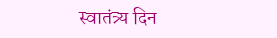स्वातंत्र्य दिन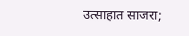उत्साहात साजरा;